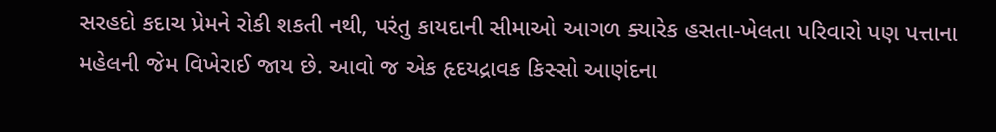સરહદો કદાચ પ્રેમને રોકી શકતી નથી, પરંતુ કાયદાની સીમાઓ આગળ ક્યારેક હસતા-ખેલતા પરિવારો પણ પત્તાના મહેલની જેમ વિખેરાઈ જાય છે. આવો જ એક હૃદયદ્રાવક કિસ્સો આણંદના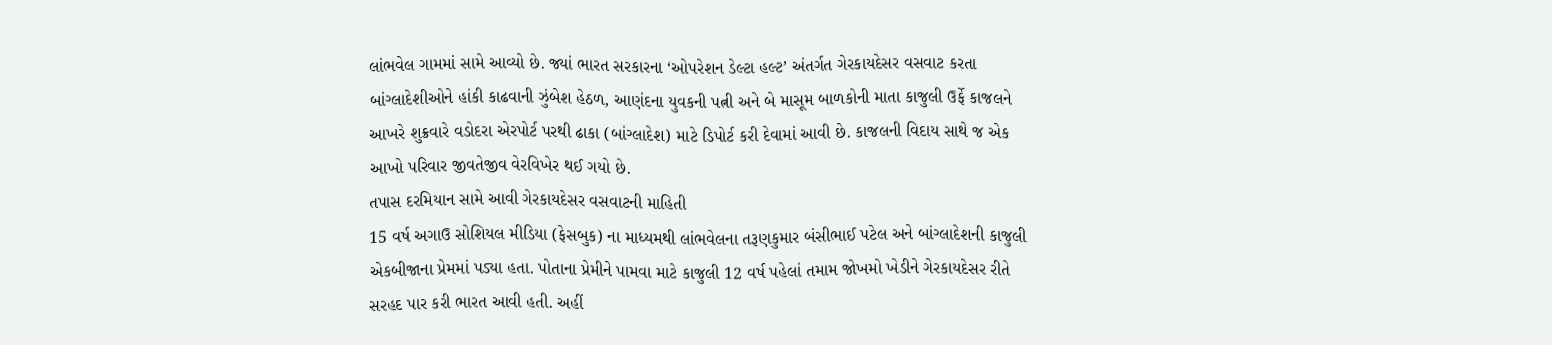લાંભવેલ ગામમાં સામે આવ્યો છે. જ્યાં ભારત સરકારના ‘ઓપરેશન ડેલ્ટા હલ્ટ’ અંતર્ગત ગેરકાયદેસર વસવાટ કરતા બાંગ્લાદેશીઓને હાંકી કાઢવાની ઝુંબેશ હેઠળ, આણંદના યુવકની પત્ની અને બે માસૂમ બાળકોની માતા કાજુલી ઉર્ફે કાજલને આખરે શુક્રવારે વડોદરા એરપોર્ટ પરથી ઢાકા (બાંગ્લાદેશ) માટે ડિપોર્ટ કરી દેવામાં આવી છે. કાજલની વિદાય સાથે જ એક આખો પરિવાર જીવતેજીવ વેરવિખેર થઈ ગયો છે.
તપાસ દરમિયાન સામે આવી ગેરકાયદેસર વસવાટની માહિતી
15 વર્ષ અગાઉ સોશિયલ મીડિયા (ફેસબુક) ના માધ્યમથી લાંભવેલના તરૂણકુમાર બંસીભાઈ પટેલ અને બાંગ્લાદેશની કાજુલી એકબીજાના પ્રેમમાં પડ્યા હતા. પોતાના પ્રેમીને પામવા માટે કાજુલી 12 વર્ષ પહેલાં તમામ જોખમો ખેડીને ગેરકાયદેસર રીતે સરહદ પાર કરી ભારત આવી હતી. અહીં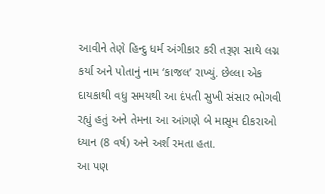આવીને તેણે હિન્દુ ધર્મ અંગીકાર કરી તરૂણ સાથે લગ્ન કર્યા અને પોતાનું નામ ‘કાજલ’ રાખ્યું. છેલ્લા એક દાયકાથી વધુ સમયથી આ દંપતી સુખી સંસાર ભોગવી રહ્યું હતું અને તેમના આ આંગણે બે માસૂમ દીકરાઓ ધ્યાન (8 વર્ષ) અને અર્શ રમતા હતા.
આ પણ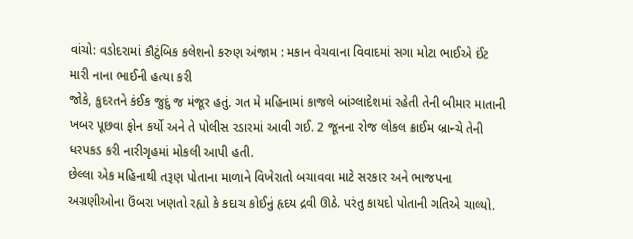વાંચો: વડોદરામાં કૌટુંબિક કલેશનો કરુણ અંજામ : મકાન વેચવાના વિવાદમાં સગા મોટા ભાઈએ ઈંટ મારી નાના ભાઈની હત્યા કરી
જોકે, કુદરતને કંઈક જુદું જ મંજૂર હતું. ગત મે મહિનામાં કાજલે બાંગ્લાદેશમાં રહેતી તેની બીમાર માતાની ખબર પૂછવા ફોન કર્યો અને તે પોલીસ રડારમાં આવી ગઈ. 2 જૂનના રોજ લોકલ ક્રાઈમ બ્રાન્ચે તેની ધરપકડ કરી નારીગૃહમાં મોકલી આપી હતી.
છેલ્લા એક મહિનાથી તરૂણ પોતાના માળાને વિખેરાતો બચાવવા માટે સરકાર અને ભાજપના અગ્રણીઓના ઉંબરા ખણતો રહ્યો કે કદાચ કોઈનું હૃદય દ્રવી ઊઠે. પરંતુ કાયદો પોતાની ગતિએ ચાલ્યો.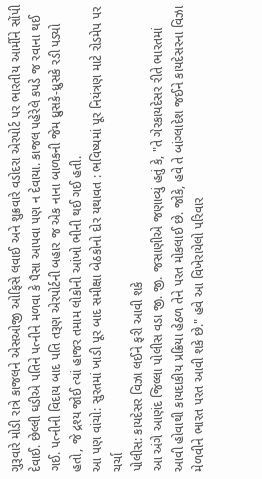ગુરૂવારે મોડી રાત્રે કાજલને એસઓજી ઓફિસે લવાઈ અને શુક્રવારે વડોદરા એરપોર્ટ પર ભારતીય આર્મીને સોંપી દેવાઈ. છેલ્લી ઘડીએ પતિને પત્નીને મળવા કે પૈસા આપવા પણ ન દેવાયા. કાજલ પહેરેલે કપડે જ રવાના થઈ ગઈ. પત્નીની વિદાય બાદ પતિ તરૂણ એરપોર્ટની બહાર જ એક નાના બાળકની જેમ ધ્રુસકે-ધ્રુસકે રડી પડ્યો હતો, જે દ્રશ્ય જોઈ ત્યાં હાજર તમામ લોકોની આંખો ભીની થઈ ગઈ હતી.
આ પણ વાંચો: સુરતમાં ખાડી પૂર બાદ સમીક્ષા બેઠકોનો દોર યથાવત : ભવિષ્યમાં પૂર નિયંત્રણ માટે રોડમેપ પર ચર્ચા
પોલીસ: કાયદેસર વિઝા લઈને ફરી આવી શકે
આ અંગે આણંદ જિલ્લા પોલીસ વડા જી. જી. જસાણીએ જણાવ્યું હતું કે, "તે ગેરકાયદેસર રીતે ભારતમાં આવી હોવાથી કાયદાકીય પ્રક્રિયા હેઠળ તેને પરત મોકલાઈ છે. જોકે, હવે તે બાંગ્લાદેશ જઈને કાયદેસરના વિઝા મેળવીને ભારત પરત આવી શકે છે." હવે આ વિખેરાયેલો પરિવાર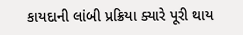કાયદાની લાંબી પ્રક્રિયા ક્યારે પૂરી થાય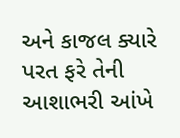અને કાજલ ક્યારે પરત ફરે તેની આશાભરી આંખે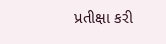પ્રતીક્ષા કરી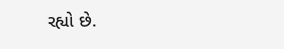રહ્યો છે.